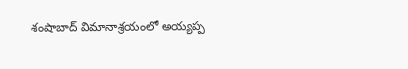శంషాబాద్ విమానాశ్రయంలో అయ్యప్ప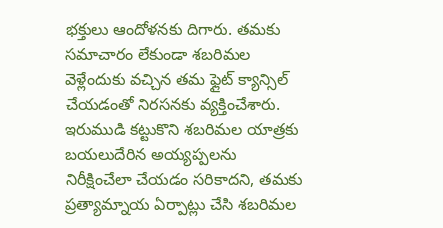భక్తులు ఆందోళనకు దిగారు. తమకు సమాచారం లేకుండా శబరిమల వెళ్లేందుకు వచ్చిన తమ ఫ్లైట్ క్యాన్సిల్ చేయడంతో నిరసనకు వ్యక్తించేశారు. ఇరుముడి కట్టుకొని శబరిమల యాత్రకు బయలుదేరిన అయ్యప్పలను నిరీక్షించేలా చేయడం సరికాదని, తమకు ప్రత్యామ్నాయ ఏర్పాట్లు చేసి శబరిమల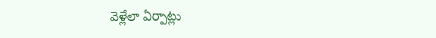వెళ్లేలా ఏర్పాట్లు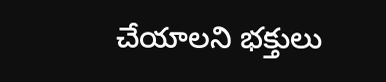చేయాలని భక్తులు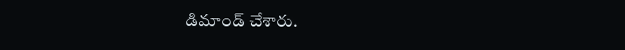డిమాండ్ చేశారు.